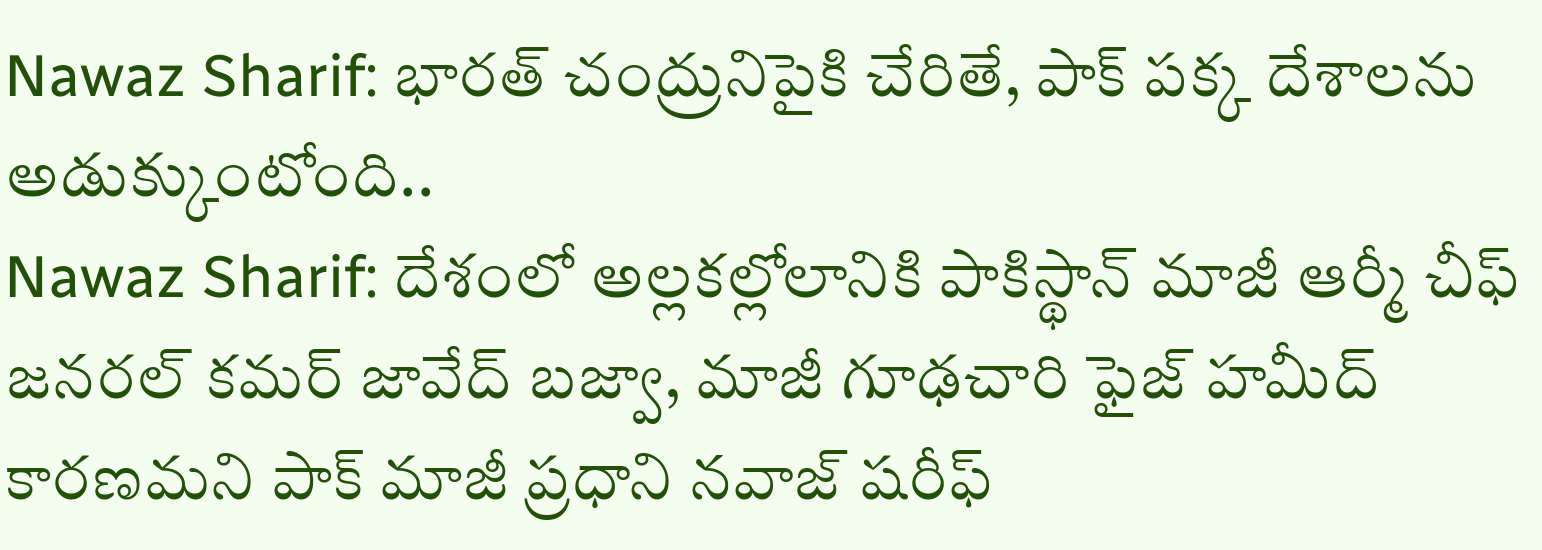Nawaz Sharif: భారత్ చంద్రునిపైకి చేరితే, పాక్ పక్క దేశాలను అడుక్కుంటోంది..
Nawaz Sharif: దేశంలో అల్లకల్లోలానికి పాకిస్థాన్ మాజీ ఆర్మీ చీఫ్ జనరల్ కమర్ జావేద్ బజ్వా, మాజీ గూఢచారి ఫైజ్ హమీద్ కారణమని పాక్ మాజీ ప్రధాని నవాజ్ షరీఫ్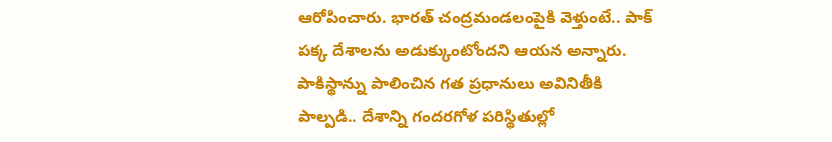ఆరోపించారు. భారత్ చంద్రమండలంపైకి వెళ్తుంటే.. పాక్ పక్క దేశాలను అడుక్కుంటోందని ఆయన అన్నారు. పాకిస్థాన్ను పాలించిన గత ప్రధానులు అవినితీకి పాల్పడి.. దేశాన్ని గందరగోళ పరిస్థితుల్లో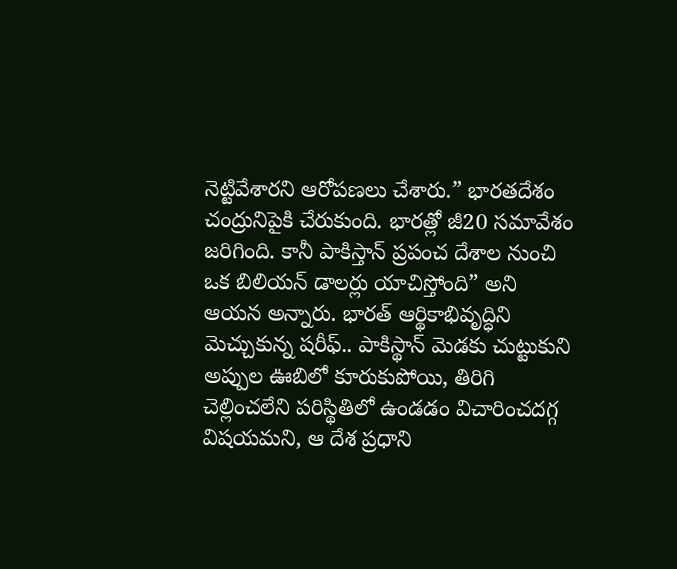నెట్టివేశారని ఆరోపణలు చేశారు.” భారతదేశం చంద్రునిపైకి చేరుకుంది. భారత్లో జీ20 సమావేశం జరిగింది. కానీ పాకిస్తాన్ ప్రపంచ దేశాల నుంచి ఒక బిలియన్ డాలర్లు యాచిస్తోంది” అని ఆయన అన్నారు. భారత్ ఆర్థికాభివృద్ధిని మెచ్చుకున్న షరీఫ్.. పాకిస్థాన్ మెడకు చుట్టుకుని అప్పుల ఊబిలో కూరుకుపోయి, తిరిగి చెల్లించలేని పరిస్థితిలో ఉండడం విచారించదగ్గ విషయమని, ఆ దేశ ప్రధాని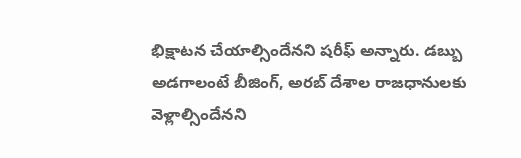భిక్షాటన చేయాల్సిందేనని షరీఫ్ అన్నారు. డబ్బు అడగాలంటే బీజింగ్, అరబ్ దేశాల రాజధానులకు వెళ్లాల్సిందేనని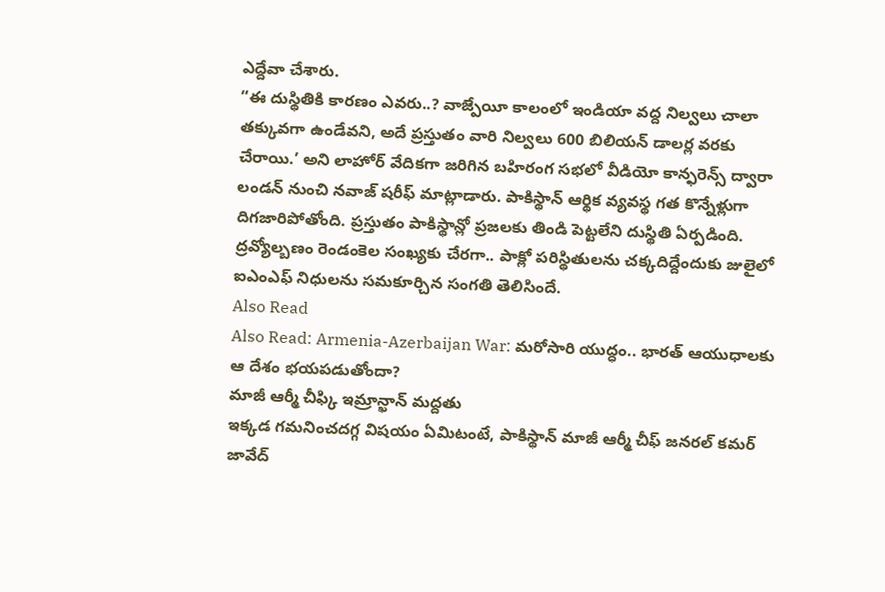ఎద్దేవా చేశారు.
“ఈ దుస్థితికి కారణం ఎవరు..? వాజ్పేయీ కాలంలో ఇండియా వద్ద నిల్వలు చాలా తక్కువగా ఉండేవని, అదే ప్రస్తుతం వారి నిల్వలు 600 బిలియన్ డాలర్ల వరకు చేరాయి.’ అని లాహోర్ వేదికగా జరిగిన బహిరంగ సభలో వీడియో కాన్ఫరెన్స్ ద్వారా లండన్ నుంచి నవాజ్ షరీఫ్ మాట్లాడారు. పాకిస్థాన్ ఆర్థిక వ్యవస్థ గత కొన్నేళ్లుగా దిగజారిపోతోంది. ప్రస్తుతం పాకిస్థాన్లో ప్రజలకు తిండి పెట్టలేని దుస్థితి ఏర్పడింది. ద్రవ్యోల్బణం రెండంకెల సంఖ్యకు చేరగా.. పాక్లో పరిస్థితులను చక్కదిద్దేందుకు జులైలో ఐఎంఎఫ్ నిధులను సమకూర్చిన సంగతి తెలిసిందే.
Also Read
Also Read: Armenia-Azerbaijan War: మరోసారి యుద్ధం.. భారత్ ఆయుధాలకు ఆ దేశం భయపడుతోందా?
మాజీ ఆర్మీ చీఫ్కి ఇమ్రాన్ఖాన్ మద్దతు
ఇక్కడ గమనించదగ్గ విషయం ఏమిటంటే, పాకిస్థాన్ మాజీ ఆర్మీ చీఫ్ జనరల్ కమర్ జావేద్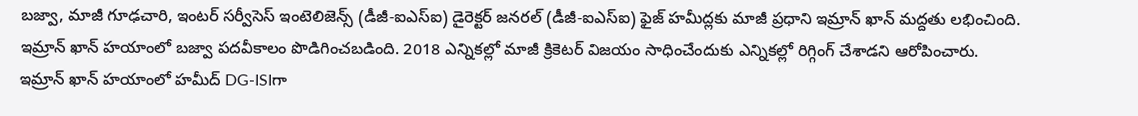బజ్వా, మాజీ గూఢచారి, ఇంటర్ సర్వీసెస్ ఇంటెలిజెన్స్ (డీజీ-ఐఎస్ఐ) డైరెక్టర్ జనరల్ (డీజీ-ఐఎస్ఐ) ఫైజ్ హమీద్లకు మాజీ ప్రధాని ఇమ్రాన్ ఖాన్ మద్దతు లభించింది. ఇమ్రాన్ ఖాన్ హయాంలో బజ్వా పదవీకాలం పొడిగించబడింది. 2018 ఎన్నికల్లో మాజీ క్రికెటర్ విజయం సాధించేందుకు ఎన్నికల్లో రిగ్గింగ్ చేశాడని ఆరోపించారు. ఇమ్రాన్ ఖాన్ హయాంలో హమీద్ DG-ISIగా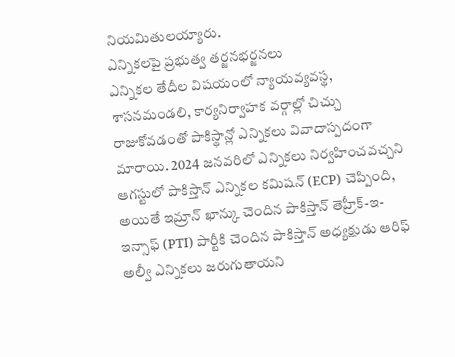నియమితులయ్యారు.
ఎన్నికలపై ప్రభుత్వ తర్జనభర్జనలు
ఎన్నికల తేదీల విషయంలో న్యాయవ్యవస్థ, శాసనమండలి, కార్యనిర్వాహక వర్గాల్లో చిచ్చు రాజుకోవడంతో పాకిస్థాన్లో ఎన్నికలు వివాదాస్పదంగా మారాయి. 2024 జనవరిలో ఎన్నికలు నిర్వహించవచ్చని ఆగస్టులో పాకిస్తాన్ ఎన్నికల కమిషన్ (ECP) చెప్పింది, అయితే ఇమ్రాన్ ఖాన్కు చెందిన పాకిస్తాన్ తెహ్రీక్-ఇ-ఇన్సాఫ్ (PTI) పార్టీకి చెందిన పాకిస్తాన్ అధ్యక్షుడు ఆరిఫ్ అల్వీ ఎన్నికలు జరుగుతాయని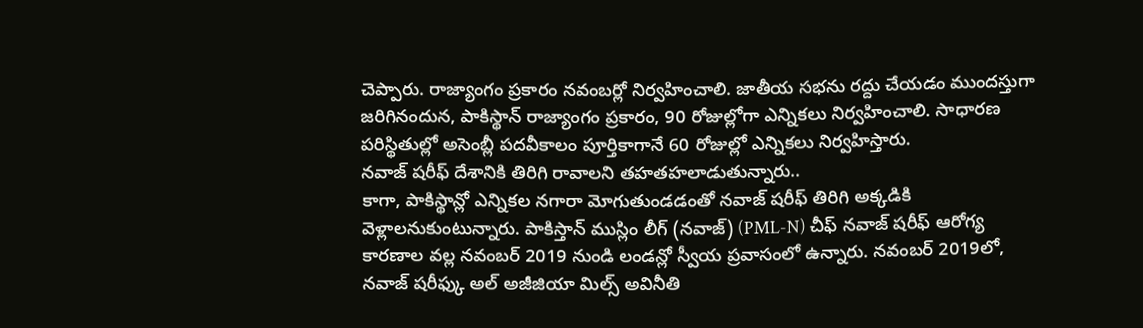చెప్పారు. రాజ్యాంగం ప్రకారం నవంబర్లో నిర్వహించాలి. జాతీయ సభను రద్దు చేయడం ముందస్తుగా జరిగినందున, పాకిస్థాన్ రాజ్యాంగం ప్రకారం, 90 రోజుల్లోగా ఎన్నికలు నిర్వహించాలి. సాధారణ పరిస్థితుల్లో అసెంబ్లీ పదవీకాలం పూర్తికాగానే 60 రోజుల్లో ఎన్నికలు నిర్వహిస్తారు.
నవాజ్ షరీఫ్ దేశానికి తిరిగి రావాలని తహతహలాడుతున్నారు..
కాగా, పాకిస్థాన్లో ఎన్నికల నగారా మోగుతుండడంతో నవాజ్ షరీఫ్ తిరిగి అక్కడికి వెళ్లాలనుకుంటున్నారు. పాకిస్తాన్ ముస్లిం లీగ్ (నవాజ్) (PML-N) చీఫ్ నవాజ్ షరీఫ్ ఆరోగ్య కారణాల వల్ల నవంబర్ 2019 నుండి లండన్లో స్వీయ ప్రవాసంలో ఉన్నారు. నవంబర్ 2019లో, నవాజ్ షరీఫ్కు అల్ అజీజియా మిల్స్ అవినీతి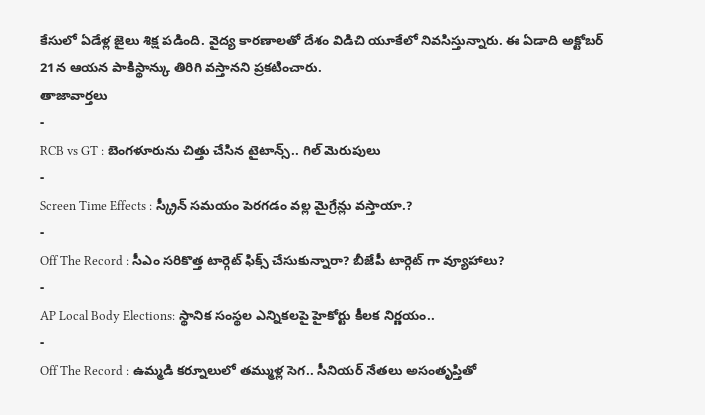కేసులో ఏడేళ్ల జైలు శిక్ష పడింది. వైద్య కారణాలతో దేశం విడిచి యూకేలో నివసిస్తున్నారు. ఈ ఏడాది అక్టోబర్ 21న ఆయన పాకిస్థాన్కు తిరిగి వస్తానని ప్రకటించారు.
తాజావార్తలు
-
RCB vs GT : బెంగళూరును చిత్తు చేసిన టైటాన్స్.. గిల్ మెరుపులు
-
Screen Time Effects : స్క్రీన్ సమయం పెరగడం వల్ల మైగ్రేన్లు వస్తాయా.?
-
Off The Record : సీఎం సరికొత్త టార్గెట్ ఫిక్స్ చేసుకున్నారా? బీజేపీ టార్గెట్ గా వ్యూహాలు?
-
AP Local Body Elections: స్థానిక సంస్థల ఎన్నికలపై హైకోర్టు కీలక నిర్ణయం..
-
Off The Record : ఉమ్మడి కర్నూలులో తమ్ముళ్ల సెగ.. సీనియర్ నేతలు అసంతృప్తితో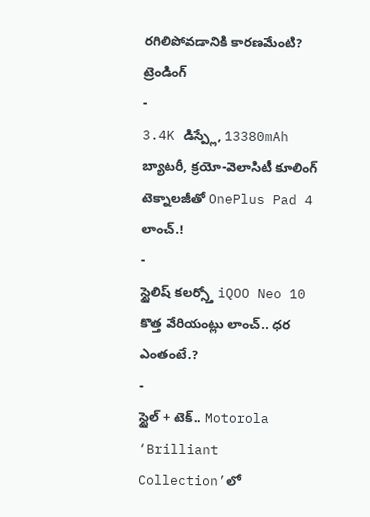రగిలిపోవడానికి కారణమేంటి?
ట్రెండింగ్
-
3.4K డిస్ప్లే, 13380mAh బ్యాటరీ, క్రయో-వెలాసిటీ కూలింగ్ టెక్నాలజీతో OnePlus Pad 4 లాంచ్.!
-
స్టైలిష్ కలర్స్తో iQOO Neo 10 కొత్త వేరియంట్లు లాంచ్.. ధర ఎంతంటే.?
-
స్టైల్ + టెక్.. Motorola ‘Brilliant Collection’లో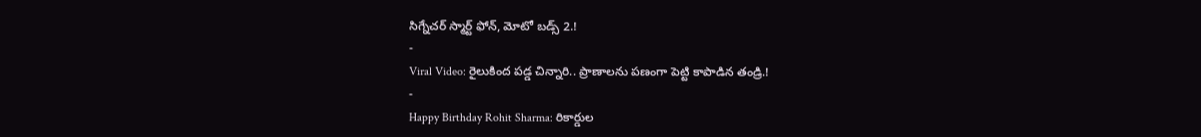సిగ్నేచర్ స్మార్ట్ ఫోన్, మోటో బడ్స్ 2.!
-
Viral Video: రైలుకింద పడ్డ చిన్నారి.. ప్రాణాలను పణంగా పెట్టి కాపాడిన తండ్రి.!
-
Happy Birthday Rohit Sharma: రికార్డుల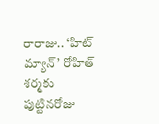రారాజు.. ‘హిట్ మ్యాన్’ రోహిత్ శర్మకు పుట్టినరోజు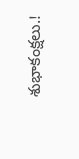శుభాకంక్షలు.!